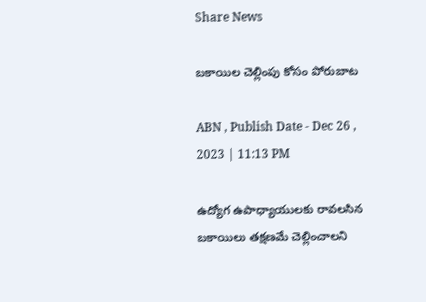Share News

బకాయిల చెల్లింపు కోసం పోరుబాట

ABN , Publish Date - Dec 26 , 2023 | 11:13 PM

ఉద్యోగ ఉపాధ్యాయులకు రావలసిన బకాయిలు తక్షణమే చెల్లించాలని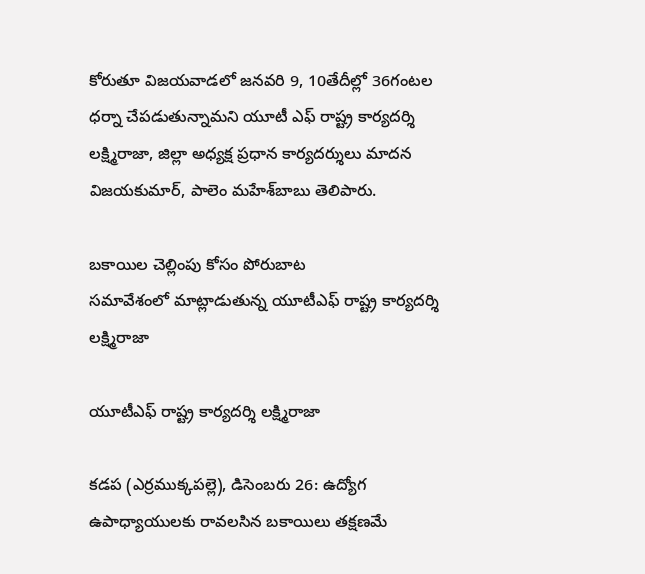కోరుతూ విజయవాడలో జనవరి 9, 10తేదీల్లో 36గంటల ధర్నా చేపడుతున్నామని యూటీ ఎఫ్‌ రాష్ట్ర కార్యదర్శి లక్ష్మిరాజా, జిల్లా అధ్యక్ష ప్రధాన కార్యదర్శులు మాదన విజయకుమార్‌, పాలెం మహేశ్‌బాబు తెలిపారు.

బకాయిల చెల్లింపు కోసం పోరుబాట
సమావేశంలో మాట్లాడుతున్న యూటీఎఫ్‌ రాష్ట్ర కార్యదర్శి లక్ష్మిరాజా

యూటీఎఫ్‌ రాష్ట్ర కార్యదర్శి లక్ష్మిరాజా

కడప (ఎర్రముక్కపల్లె), డిసెంబరు 26: ఉద్యోగ ఉపాధ్యాయులకు రావలసిన బకాయిలు తక్షణమే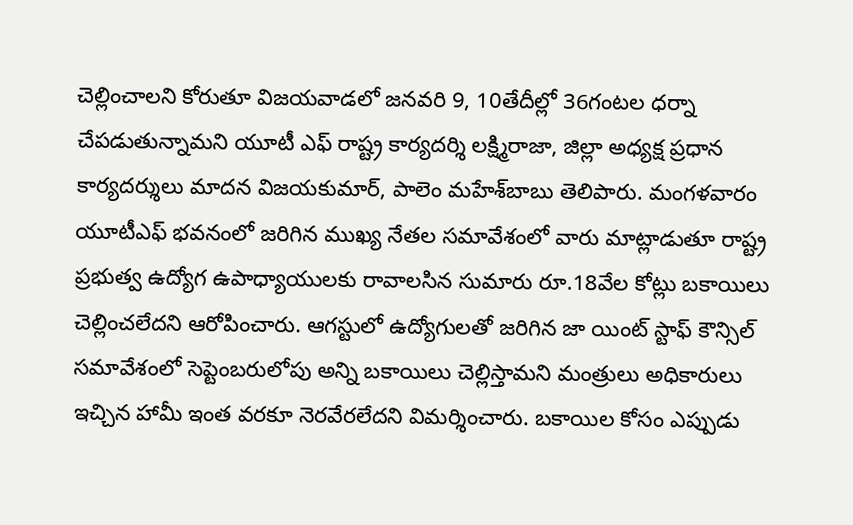చెల్లించాలని కోరుతూ విజయవాడలో జనవరి 9, 10తేదీల్లో 36గంటల ధర్నా చేపడుతున్నామని యూటీ ఎఫ్‌ రాష్ట్ర కార్యదర్శి లక్ష్మిరాజా, జిల్లా అధ్యక్ష ప్రధాన కార్యదర్శులు మాదన విజయకుమార్‌, పాలెం మహేశ్‌బాబు తెలిపారు. మంగళవారం యూటీఎఫ్‌ భవనంలో జరిగిన ముఖ్య నేతల సమావేశంలో వారు మాట్లాడుతూ రాష్ట్ర ప్రభుత్వ ఉద్యోగ ఉపాధ్యాయులకు రావాలసిన సుమారు రూ.18వేల కోట్లు బకాయిలు చెల్లించలేదని ఆరోపించారు. ఆగస్టులో ఉద్యోగులతో జరిగిన జా యింట్‌ స్టాఫ్‌ కౌన్సిల్‌ సమావేశంలో సెప్టెంబరులోపు అన్ని బకాయిలు చెల్లిస్తామని మంత్రులు అధికారులు ఇచ్చిన హామీ ఇంత వరకూ నెరవేరలేదని విమర్శించారు. బకాయిల కోసం ఎప్పుడు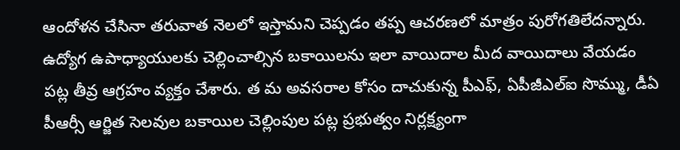ఆందోళన చేసినా తరువాత నెలలో ఇస్తామని చెప్పడం తప్ప ఆచరణలో మాత్రం పురోగతిలేదన్నారు. ఉద్యోగ ఉపాధ్యాయులకు చెల్లించాల్సిన బకాయిలను ఇలా వాయిదాల మీద వాయిదాలు వేయడం పట్ల తీవ్ర ఆగ్రహం వ్యక్తం చేశారు. త మ అవసరాల కోసం దాచుకున్న పీఎఫ్‌, ఏపీజీఎల్‌ఐ సొమ్ము, డీఏ పీఆర్సీ ఆర్జిత సెలవుల బకాయిల చెల్లింపుల పట్ల ప్రభుత్వం నిర్లక్ష్యంగా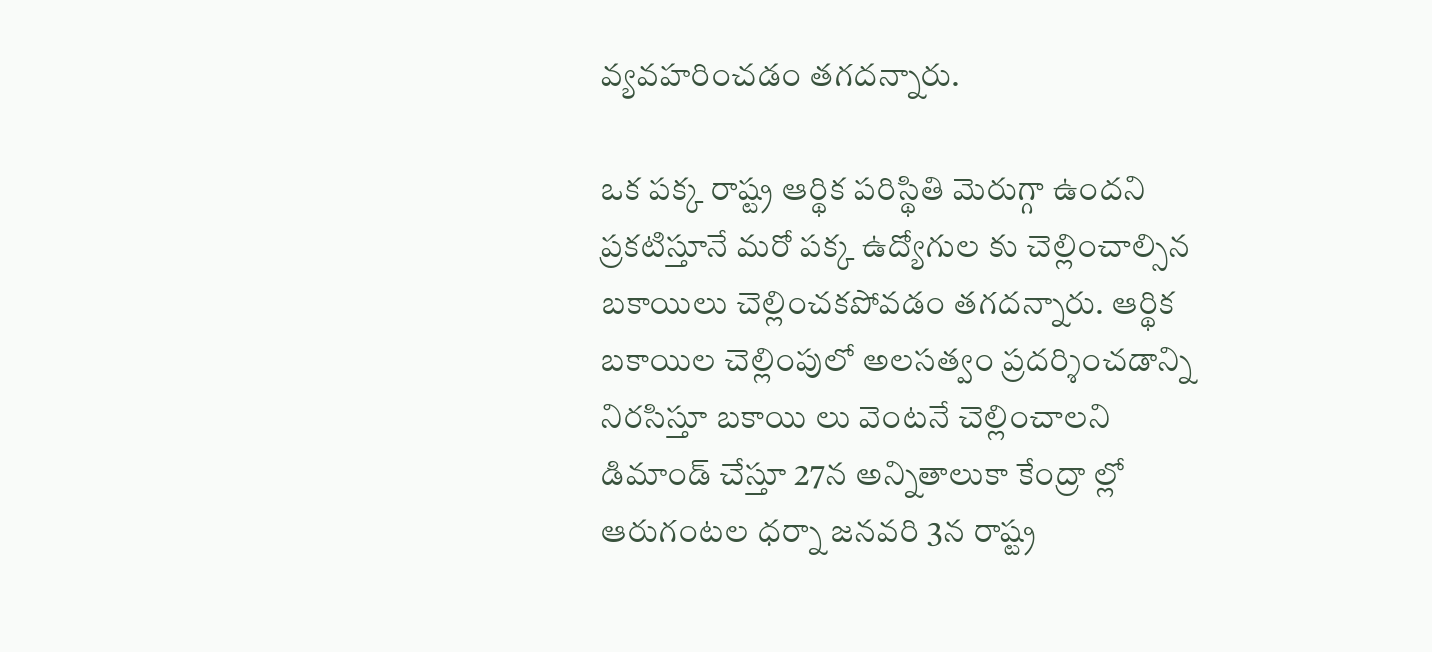వ్యవహరించడం తగదన్నారు.

ఒక పక్క రాష్ట్ర ఆర్థిక పరిస్థితి మెరుగ్గా ఉందని ప్రకటిస్తూనే మరో పక్క ఉద్యోగుల కు చెల్లించాల్సిన బకాయిలు చెల్లించకపోవడం తగదన్నారు. ఆర్థిక బకాయిల చెల్లింపులో అలసత్వం ప్రదర్శించడాన్ని నిరసిస్తూ బకాయి లు వెంటనే చెల్లించాలని డిమాండ్‌ చేస్తూ 27న అన్నితాలుకా కేంద్రా ల్లో ఆరుగంటల ధర్నా జనవరి 3న రాష్ట్ర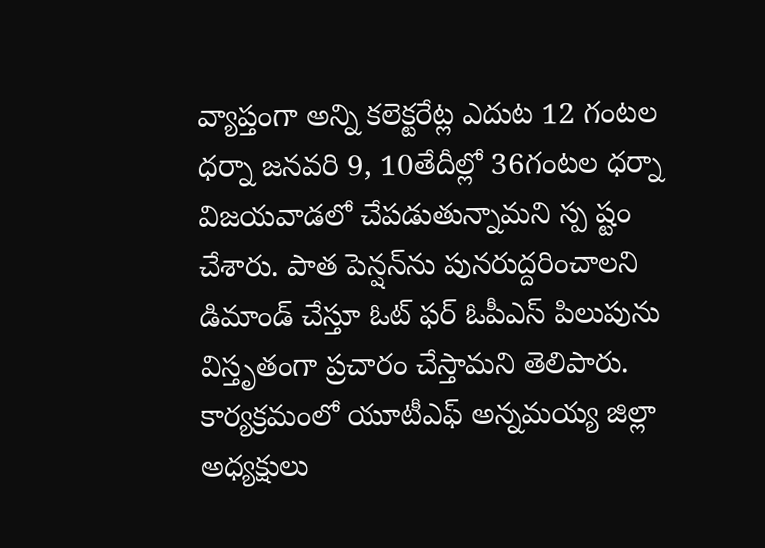వ్యాప్తంగా అన్ని కలెక్టరేట్ల ఎదుట 12 గంటల ధర్నా జనవరి 9, 10తేదీల్లో 36గంటల ధర్నా విజయవాడలో చేపడుతున్నామని స్ప ష్టం చేశారు. పాత పెన్షన్‌ను పునరుద్దరించాలని డిమాండ్‌ చేస్తూ ఓట్‌ ఫర్‌ ఓపీఎస్‌ పిలుపును విస్తృతంగా ప్రచారం చేస్తామని తెలిపారు. కార్యక్రమంలో యూటీఎఫ్‌ అన్నమయ్య జిల్లా అధ్యక్షులు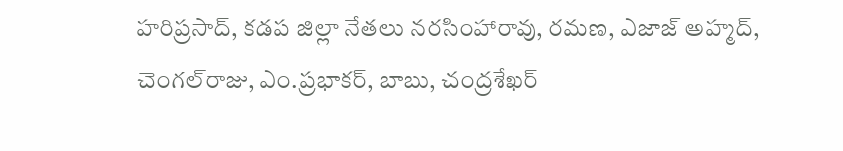హరిప్రసాద్‌, కడప జిల్లా నేతలు నరసింహారావు, రమణ, ఎజాజ్‌ అహ్మద్‌, చెంగల్‌రాజు, ఎం.ప్రభాకర్‌, బాబు, చంద్రశేఖర్‌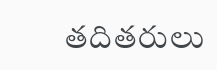తదితరులు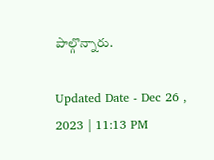పాల్గొన్నారు.

Updated Date - Dec 26 , 2023 | 11:13 PM